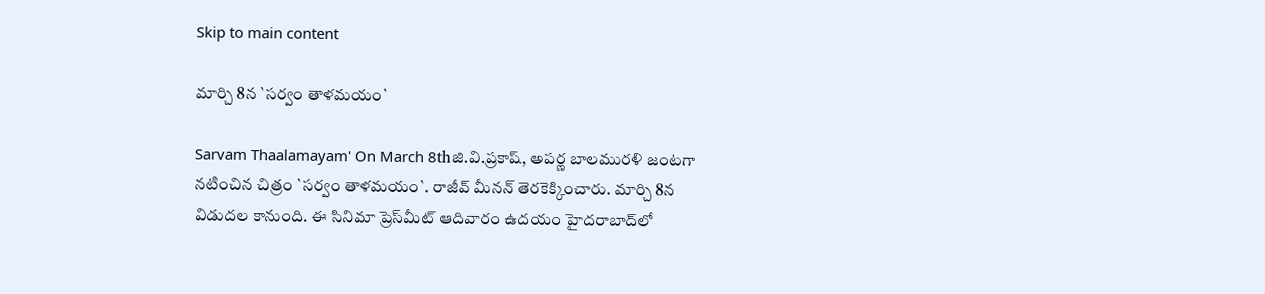Skip to main content

మార్చి 8న `సర్వం తాళమయం`

Sarvam Thaalamayam' On March 8thజి.వి.ప్ర‌కాష్‌, అప‌ర్ణ బాల‌ముర‌ళి జంట‌గా న‌టించిన చిత్రం `స‌ర్వం తాళ‌మ‌యం`. రాజీవ్ మీన‌న్ తెరకెక్కించారు. మార్చి 8న విడుద‌ల కానుంది. ఈ సినిమా ప్రెస్‌మీట్ ఆదివారం ఉద‌యం హైద‌రాబాద్‌లో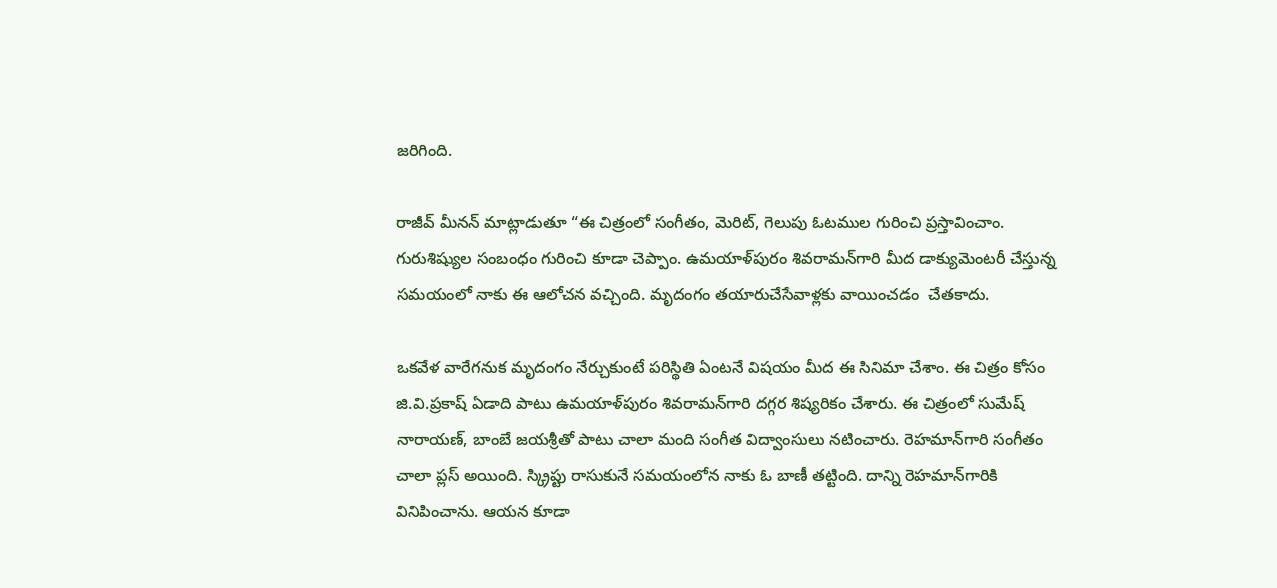జ‌రిగింది.

రాజీవ్ మీన‌న్ మాట్లాడుతూ “ఈ చిత్రంలో సంగీతం, మెరిట్‌, గెలుపు ఓట‌ముల గురించి ప్ర‌స్తావించాం. గురుశిష్యుల సంబంధం గురించి కూడా చెప్పాం. ఉమ‌యాళ్‌పురం శివ‌రామ‌న్‌గారి మీద డాక్యుమెంట‌రీ చేస్తున్న స‌మ‌యంలో నాకు ఈ ఆలోచ‌న వ‌చ్చింది. మృదంగం త‌యారుచేసేవాళ్ల‌కు వాయించ‌డం  చేత‌కాదు.

ఒక‌వేళ వారేగ‌నుక మృదంగం నేర్చుకుంటే ప‌రిస్థితి ఏంట‌నే విష‌యం మీద ఈ సినిమా చేశాం. ఈ చిత్రం కోసం జి.వి.ప్ర‌కాష్ ఏడాది పాటు ఉమ‌యాళ్‌పురం శివ‌రామ‌న్‌గారి ద‌గ్గ‌ర శిష్య‌రికం చేశారు. ఈ చిత్రంలో సుమేష్ నారాయ‌ణ్‌, బాంబే జ‌య‌శ్రీతో పాటు చాలా మంది సంగీత విద్వాంసులు న‌టించారు. రెహ‌మాన్‌గారి సంగీతం చాలా ప్ల‌స్ అయింది. స్క్రిప్టు రాసుకునే స‌మ‌యంలోన నాకు ఓ బాణీ త‌ట్టింది. దాన్ని రెహ‌మాన్‌గారికి వినిపించాను. ఆయ‌న కూడా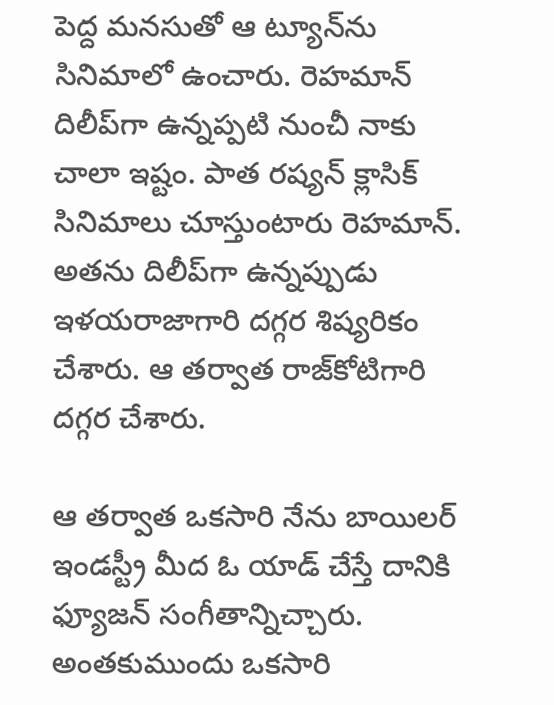పెద్ద మ‌న‌సుతో ఆ ట్యూన్‌ను సినిమాలో ఉంచారు. రెహ‌మాన్ దిలీప్‌గా ఉన్న‌ప్ప‌టి నుంచీ నాకు చాలా ఇష్టం. పాత ర‌ష్య‌న్ క్లాసిక్ సినిమాలు చూస్తుంటారు రెహ‌మాన్‌. అత‌ను దిలీప్‌గా ఉన్న‌ప్పుడు ఇళ‌య‌రాజాగారి ద‌గ్గ‌ర శిష్య‌రికం చేశారు. ఆ త‌ర్వాత రాజ్‌కోటిగారి ద‌గ్గ‌ర చేశారు.

ఆ త‌ర్వాత ఒక‌సారి నేను బాయిల‌ర్ ఇండ‌స్ట్రీ మీద ఓ యాడ్ చేస్తే దానికి ఫ్యూజ‌న్ సంగీతాన్నిచ్చారు. అంత‌కుముందు ఒక‌సారి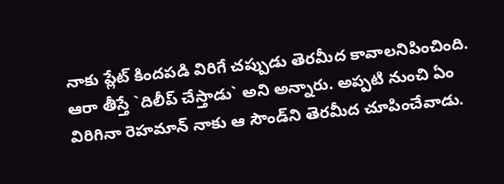నాకు ప్లేట్ కింద‌ప‌డి విరిగే చ‌ప్పుడు తెర‌మీద కావాల‌నిపించింది. ఆరా తీస్తే `దిలీప్ చేస్తాడు` అని అన్నారు. అప్ప‌టి నుంచి ఏం విరిగినా రెహ‌మాన్ నాకు ఆ సౌండ్‌ని తెర‌మీద చూపించేవాడు.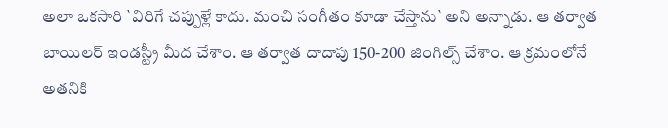అలా ఒక‌సారి `విరిగే చ‌ప్పుళ్లే కాదు. మంచి సంగీతం కూడా చేస్తాను` అని అన్నాడు. ఆ త‌ర్వాత బాయిల‌ర్ ఇండ‌స్ట్రీ మీద చేశాం. ఆ త‌ర్వాత దాదాపు 150-200 జింగిల్స్ చేశాం. ఆ క్ర‌మంలోనే అత‌నికి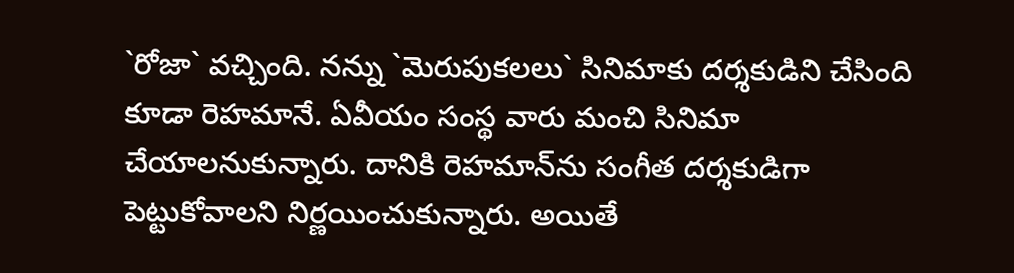`రోజా` వ‌చ్చింది. న‌న్ను `మెరుపుక‌ల‌లు` సినిమాకు ద‌ర్శ‌కుడిని చేసింది కూడా రెహ‌మానే. ఏవీయం సంస్థ వారు మంచి సినిమా చేయాల‌నుకున్నారు. దానికి రెహ‌మాన్‌ను సంగీత ద‌ర్శ‌కుడిగా పెట్టుకోవాల‌ని నిర్ణ‌యించుకున్నారు. అయితే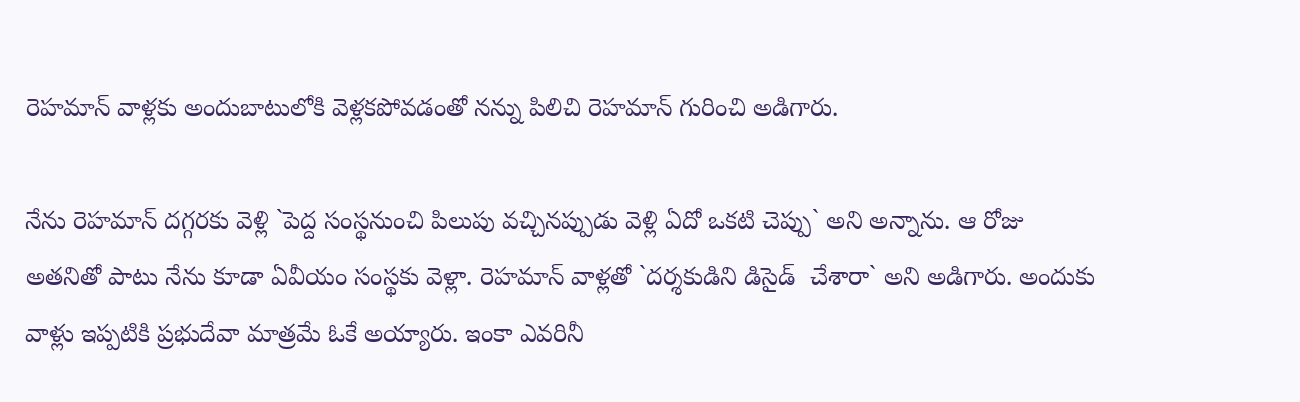రెహ‌మాన్ వాళ్ల‌కు అందుబాటులోకి వెళ్ల‌క‌పోవ‌డంతో న‌న్ను పిలిచి రెహ‌మాన్ గురించి అడిగారు.

నేను రెహ‌మాన్ ద‌గ్గ‌ర‌కు వెళ్లి `పెద్ద సంస్థనుంచి పిలుపు వ‌చ్చిన‌ప్పుడు వెళ్లి ఏదో ఒక‌టి చెప్పు` అని అన్నాను. ఆ రోజు అత‌నితో పాటు నేను కూడా ఏవీయం సంస్థ‌కు వెళ్లా. రెహ‌మాన్ వాళ్ల‌తో `ద‌ర్శ‌కుడిని డిసైడ్  చేశారా` అని అడిగారు. అందుకు వాళ్లు ఇప్ప‌టికి ప్ర‌భుదేవా మాత్ర‌మే ఓకే అయ్యారు. ఇంకా ఎవ‌రినీ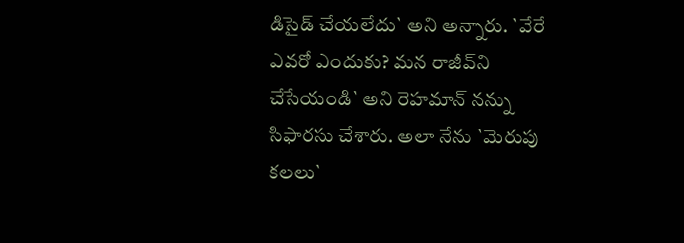డిసైడ్ చేయ‌లేదు` అని అన్నారు. `వేరే ఎవ‌రో ఎందుకు? మ‌న రాజీవ్‌ని చేసేయండి` అని రెహ‌మాన్ న‌న్ను సిఫార‌సు చేశారు. అలా నేను `మెరుపు క‌ల‌లు`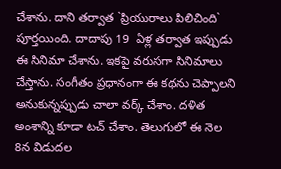చేశాను. దాని త‌ర్వాత `ప్రియురాలు పిలిచింది` పూర్త‌యింది. దాదాపు 19  ఏళ్ల త‌ర్వాత ఇప్పుడు ఈ సినిమా చేశాను. ఇక‌పై వ‌రుస‌గా సినిమాలు చేస్తాను. సంగీతం ప్ర‌ధానంగా ఈ క‌థ‌ను చెప్పాల‌ని అనుకున్న‌ప్పుడు చాలా వ‌ర్క్ చేశాం. ద‌ళిత అంశాన్ని కూడా ట‌చ్ చేశాం. తెలుగులో ఈ నెల 8న విడుద‌ల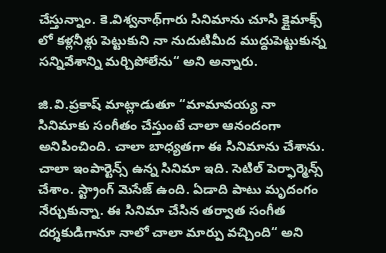చేస్తున్నాం. కె.విశ్వ‌నాథ్‌గారు సినిమాను చూసి క్లైమాక్స్ లో క‌ళ్ల‌నీళ్లు పెట్టుకుని నా నుదుటిమీద ముద్దుపెట్టుకున్న స‌న్నివేశాన్ని మ‌ర్చిపోలేను“ అని అన్నారు.

జి.వి.ప్ర‌కాష్ మాట్లాడుతూ “మామావ‌య్య నా సినిమాకు సంగీతం చేస్తుంటే చాలా ఆనందంగా అనిపించింది. చాలా బాధ్య‌త‌గా ఈ సినిమాను చేశాను. చాలా ఇంపార్టెన్స్ ఉన్న సినిమా ఇది. సెటిల్ పెర్ఫార్మెన్స్ చేశాం. స్ట్రాంగ్ మెసేజ్ ఉంది. ఏడాది పాటు మృదంగం నేర్చుకున్నా. ఈ సినిమా చేసిన త‌ర్వాత సంగీత ద‌ర్శ‌కుడిగానూ నాలో చాలా మార్పు వ‌చ్చింది“ అని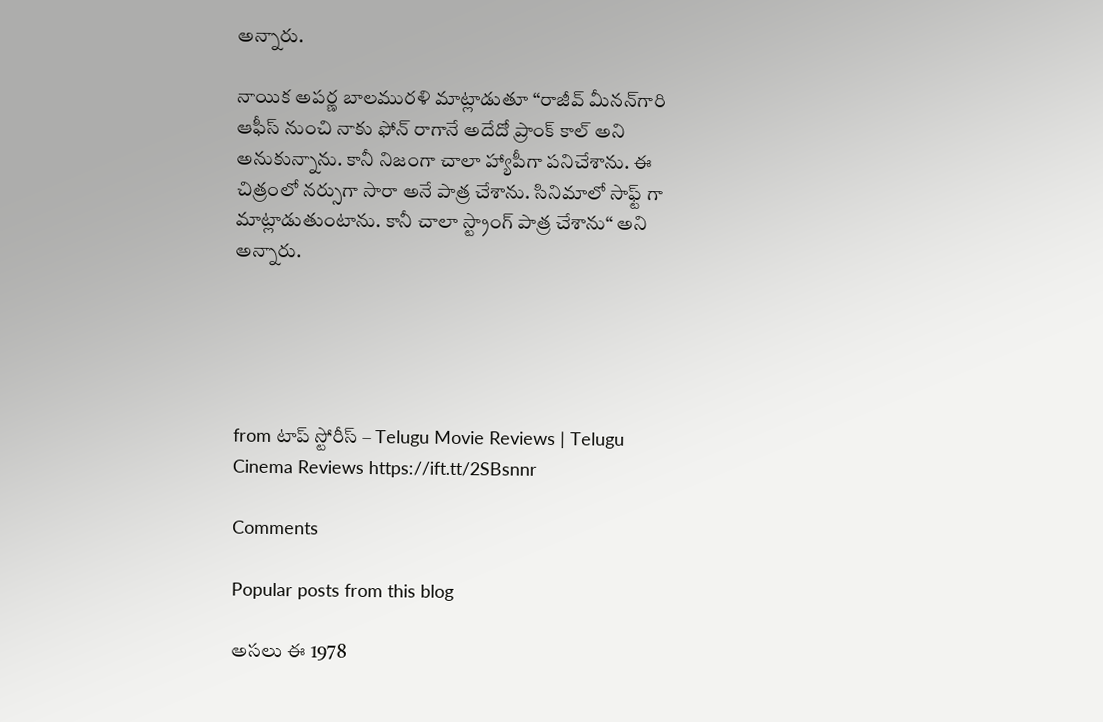అన్నారు.

నాయిక అప‌ర్ణ బాల‌ముర‌ళి మాట్లాడుతూ “రాజీవ్ మీన‌న్‌గారి ఆఫీస్ నుంచి నాకు ఫోన్ రాగానే అదేదో ప్రాంక్ కాల్‌ అని అనుకున్నాను. కానీ నిజంగా చాలా హ్యాపీగా ప‌నిచేశాను. ఈ చిత్రంలో న‌ర్సుగా సారా అనే పాత్ర చేశాను. సినిమాలో సాఫ్ట్ గా మాట్లాడుతుంటాను. కానీ చాలా స్ట్రాంగ్ పాత్ర చేశాను“ అని అన్నారు.





from టాప్ స్టోరీస్ – Telugu Movie Reviews | Telugu Cinema Reviews https://ift.tt/2SBsnnr

Comments

Popular posts from this blog

అసలు ఈ 1978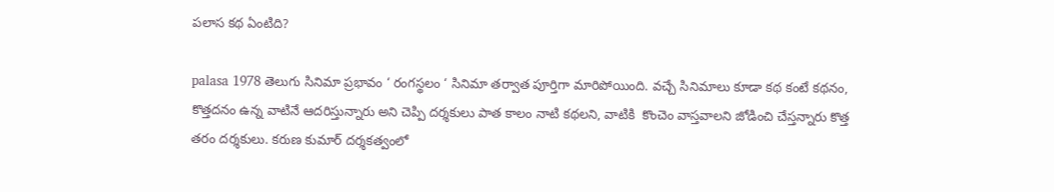పలాస కథ ఏంటిది?

palasa 1978 తెలుగు సినిమా ప్రభావం ‘ రంగస్థలం ‘ సినిమా తర్వాత పూర్తిగా మారిపోయింది. వచ్చే సినిమాలు కూడా కథ కంటే కథనం, కొత్తదనం ఉన్న వాటినే ఆదరిస్తున్నారు అని చెప్పి దర్శకులు పాత కాలం నాటి కథలని, వాటికి  కొంచెం వాస్తవాలని జోడించి చేస్తన్నారు కొత్త తరం దర్శకులు. కరుణ కుమార్ దర్శకత్వంలో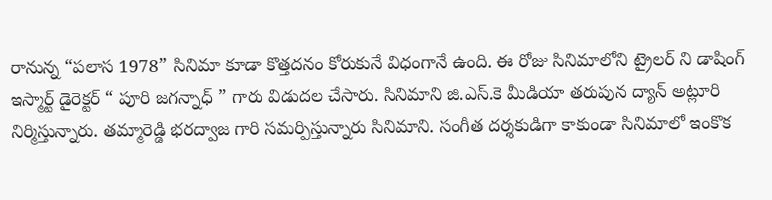రానున్న “పలాస 1978” సినిమా కూడా కొత్తదనం కోరుకునే విధంగానే ఉంది. ఈ రోజు సినిమాలోని ట్రైలర్ ని డాషింగ్ ఇస్మార్ట్ డైరెక్టర్ “ పూరి జగన్నాధ్ ” గారు విడుదల చేసారు. సినిమాని జి.ఎస్.కె మీడియా తరుపున ద్యాన్ అట్లూరి నిర్మిస్తున్నారు. తమ్మారెడ్డి భరద్వాజ గారి సమర్పిస్తున్నారు సినిమాని. సంగీత దర్శకుడిగా కాకుండా సినిమాలో ఇంకొక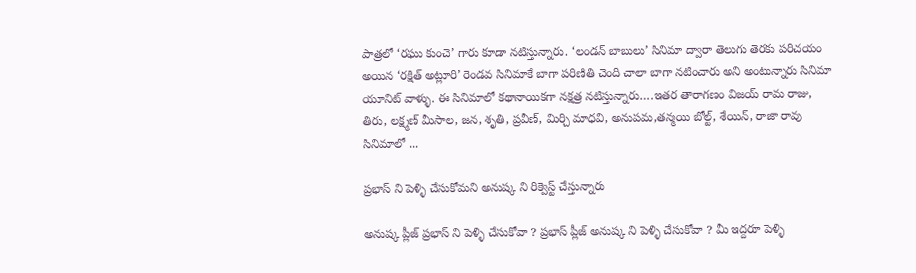పాత్రలో ‘రఘు కుంచె’ గారు కూడా నటిస్తున్నారు. ‘లండన్ బాబులు’ సినిమా ద్వారా తెలుగు తెరకు పరిచయం అయిన ‘రక్షిత్ అట్లూరి’ రెండవ సినిమాకే బాగా పరిణితి చెంది చాలా బాగా నటించారు అని అంటున్నారు సినిమా యూనిట్ వాళ్ళు. ఈ సినిమాలో కథానాయికగా నక్షత్ర నటిస్తున్నారు….ఇతర తారాగణం విజయ్ రామ రాజు, తిరు, లక్ష్మణ్ మీసాల, జన, శృతి, ప్రవీణ్, మిర్చి మాధవి, అనుపమ,తన్మయి బోల్ట్, శేయిన్, రాజా రావు  సినిమాలో ...

ప్రభాస్ ని పెళ్ళి చేసుకోమని అనుష్క ని రిక్వెస్ట్ చేస్తున్నారు

అనుష్క ప్లీజ్ ప్రభాస్ ని పెళ్ళి చేసుకోవా ? ప్రభాస్ ప్లీజ్ అనుష్క ని పెళ్ళి చేసుకోవా ? మీ ఇద్దరూ పెళ్ళి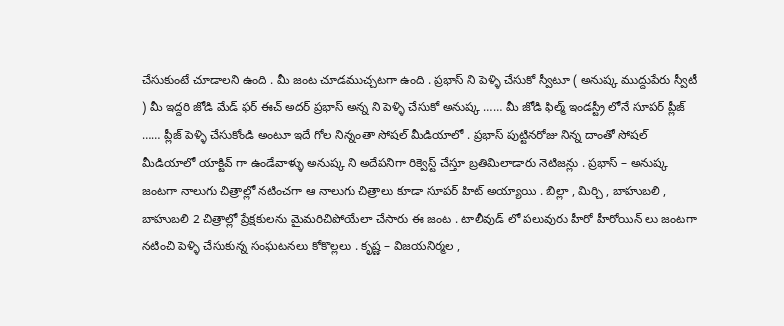చేసుకుంటే చూడాలని ఉంది . మీ జంట చూడముచ్చటగా ఉంది . ప్రభాస్ ని పెళ్ళి చేసుకో స్వీటూ ( అనుష్క ముద్దుపేరు స్వీటీ ) మీ ఇద్దరి జోడి మేడ్ ఫర్ ఈచ్ అదర్ ప్రభాస్ అన్న ని పెళ్ళి చేసుకో అనుష్క …… మీ జోడి ఫిల్మ్ ఇండస్ట్రీ లోనే సూపర్ ప్లీజ్ …… ప్లీజ్ పెళ్ళి చేసుకోండి అంటూ ఇదే గోల నిన్నంతా సోషల్ మీడియాలో . ప్రభాస్ పుట్టినరోజు నిన్న దాంతో సోషల్ మీడియాలో యాక్టివ్ గా ఉండేవాళ్ళు అనుష్క ని అదేపనిగా రిక్వెస్ట్ చేస్తూ బ్రతిమిలాడారు నెటిజన్లు . ప్రభాస్ – అనుష్క జంటగా నాలుగు చిత్రాల్లో నటించగా ఆ నాలుగు చిత్రాలు కూడా సూపర్ హిట్ అయ్యాయి . బిల్లా , మిర్చి , బాహుబలి , బాహుబలి 2 చిత్రాల్లో ప్రేక్షకులను మైమరిచిపోయేలా చేసారు ఈ జంట . టాలీవుడ్ లో పలువురు హీరో హీరోయిన్ లు జంటగా నటించి పెళ్ళి చేసుకున్న సంఘటనలు కోకొల్లలు . కృష్ణ – విజయనిర్మల ,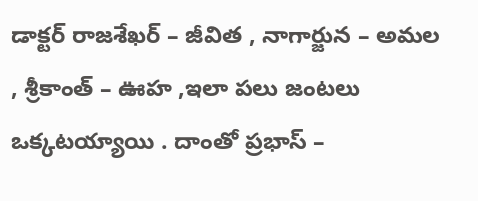డాక్టర్ రాజశేఖర్ – జీవిత , నాగార్జున – అమల , శ్రీకాంత్ – ఊహ ,ఇలా పలు జంటలు ఒక్కటయ్యాయి . దాంతో ప్రభాస్ –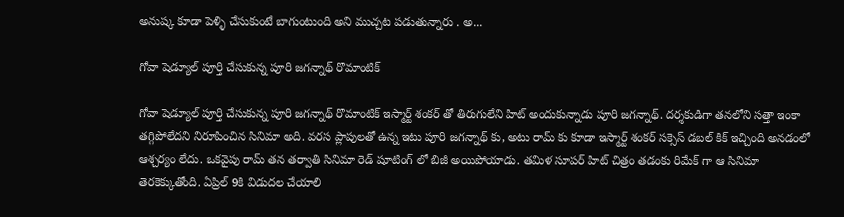అనుష్క కూడా పెళ్ళి చేసుకుంటే బాగుంటుంది అని ముచ్చట పడుతున్నారు . అ...

గోవా షెడ్యూల్ పూర్తి చేసుకున్న పూరి జగన్నాథ్ రొమాంటిక్

గోవా షెడ్యూల్ పూర్తి చేసుకున్న పూరి జగన్నాథ్ రొమాంటిక్ ఇస్మార్ట్ శంకర్ తో తిరుగులేని హిట్ అందుకున్నాడు పూరి జగన్నాథ్. దర్శకుడిగా తనలోని సత్తా ఇంకా తగ్గిపోలేదని నిరూపించిన సినిమా అది. వరస ప్లాపులతో ఉన్న ఇటు పూరి జగన్నాథ్ కు, అటు రామ్ కు కూడా ఇస్మార్ట్ శంకర్ సక్సెస్ డబల్ కిక్ ఇచ్చింది అనడంలో ఆశ్చర్యం లేదు. ఒకవైపు రామ్ తన తర్వాతి సినిమా రెడ్ షూటింగ్ లో బిజీ అయిపోయాడు. తమిళ సూపర్ హిట్ చిత్రం తడంకు రిమేక్ గా ఆ సినిమా తెరకెక్కుతోంది. ఏప్రిల్ 9కి విడుదల చేయాలి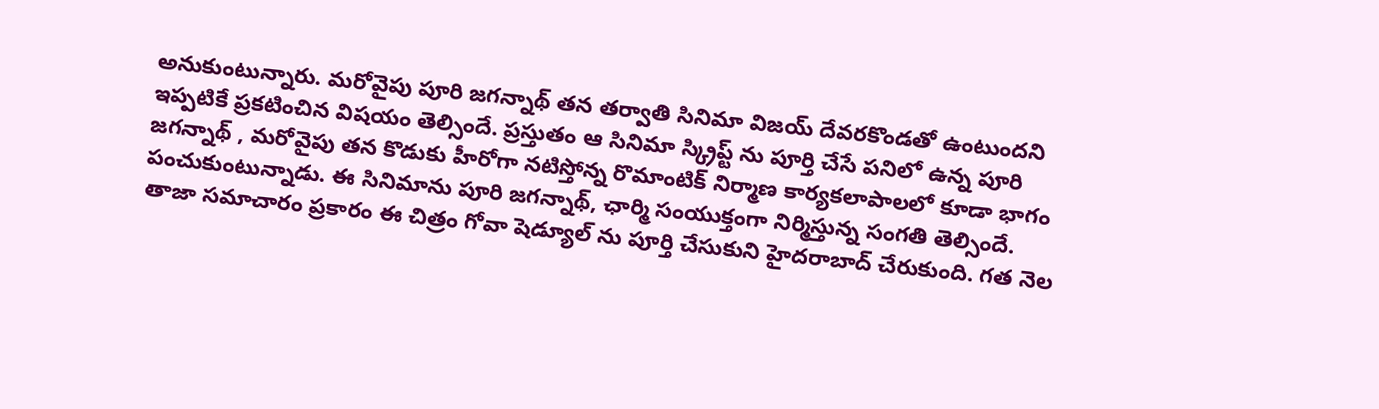అనుకుంటున్నారు. మరోవైపు పూరి జగన్నాథ్ తన తర్వాతి సినిమా విజయ్ దేవరకొండతో ఉంటుందని ఇప్పటికే ప్రకటించిన విషయం తెల్సిందే. ప్రస్తుతం ఆ సినిమా స్క్రిప్ట్ ను పూర్తి చేసే పనిలో ఉన్న పూరి జగన్నాథ్ , మరోవైపు తన కొడుకు హీరోగా నటిస్తోన్న రొమాంటిక్ నిర్మాణ కార్యకలాపాలలో కూడా భాగం పంచుకుంటున్నాడు. ఈ సినిమాను పూరి జగన్నాథ్, ఛార్మి సంయుక్తంగా నిర్మిస్తున్న సంగతి తెల్సిందే. తాజా సమాచారం ప్రకారం ఈ చిత్రం గోవా షెడ్యూల్ ను పూర్తి చేసుకుని హైదరాబాద్ చేరుకుంది. గత నెల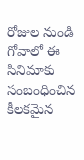రోజుల నుండి గోవాలో ఈ సినిమాకు సంబంధించిన కీలకమైన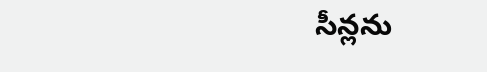సీన్లను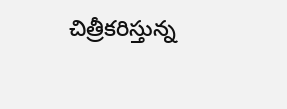చిత్రీకరిస్తున్న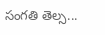సంగతి తెల్స...